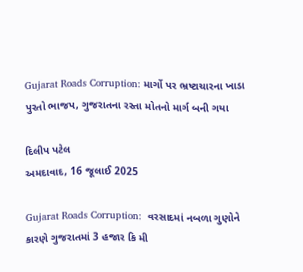Gujarat Roads Corruption: માર્ગો પર ભ્રષ્ટાચારના ખાડા પુરતો ભાજપ, ગુજરાતના રસ્તા મોતનો માર્ગ બની ગયા

દિલીપ પટેલ
અમદાવાદ, 16 જૂલાઈ 2025

Gujarat Roads Corruption:  વરસાદમાં નબળા ગુણોને કારણે ગુજરાતમાં 3 હજાર કિ મી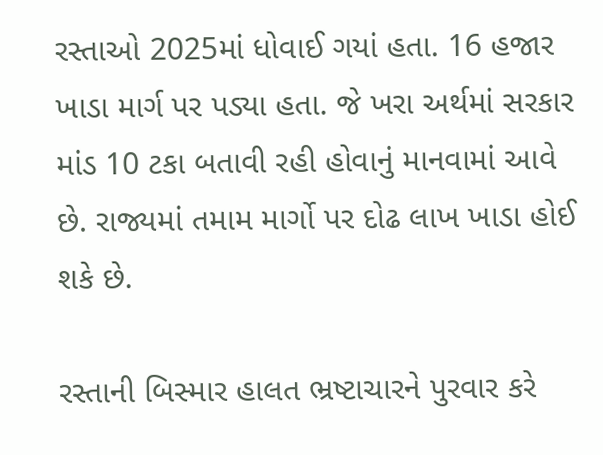રસ્તાઓ 2025માં ધોવાઈ ગયાં હતા. 16 હજાર ખાડા માર્ગ પર પડ્યા હતા. જે ખરા અર્થમાં સરકાર માંડ 10 ટકા બતાવી રહી હોવાનું માનવામાં આવે છે. રાજ્યમાં તમામ માર્ગો પર દોઢ લાખ ખાડા હોઈ શકે છે.

રસ્તાની બિસ્માર હાલત ભ્રષ્ટાચારને પુરવાર કરે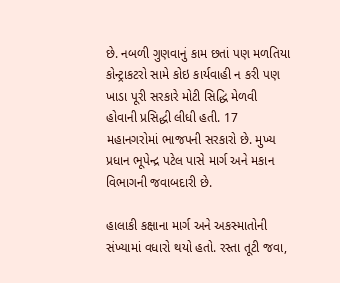છે. નબળી ગુણવાનું કામ છતાં પણ મળતિયા કોન્ટ્રાકટરો સામે કોઇ કાર્યવાહી ન કરી પણ ખાડા પૂરી સરકારે મોટી સિદ્ધિ મેળવી હોવાની પ્રસિદ્ધી લીધી હતી. 17 મહાનગરોમાં ભાજપની સરકારો છે. મુખ્ય પ્રધાન ભૂપેન્દ્ર પટેલ પાસે માર્ગ અને મકાન વિભાગની જવાબદારી છે.

હાલાકી કક્ષાના માર્ગ અને અકસ્માતોની સંખ્યામાં વધારો થયો હતો. રસ્તા તૂટી જવા,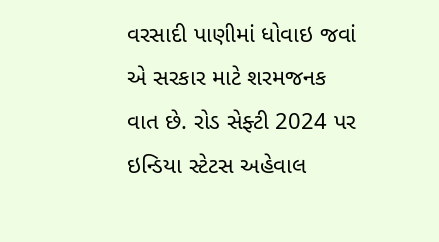વરસાદી પાણીમાં ધોવાઇ જવાં એ સરકાર માટે શરમજનક વાત છે. રોડ સેફ્ટી 2024 પર ઇન્ડિયા સ્ટેટસ અહેવાલ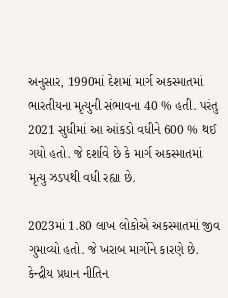અનુસાર, 1990માં દેશમાં માર્ગ અકસ્માતમાં ભારતીયના મૃત્યુની સંભાવના 40 % હતી. પરંતુ 2021 સુધીમાં આ આંકડો વધીને 600 % થઈ ગયો હતો. જે દર્શાવે છે કે માર્ગ અકસ્માતમાં મૃત્યુ ઝડપથી વધી રહ્યા છે.

2023માં 1.80 લાખ લોકોએ અકસ્માતમાં જીવ ગુમાવ્યો હતો. જે ખરાબ માર્ગોને કારણે છે. કેન્દ્રીય પ્રધાન નીતિન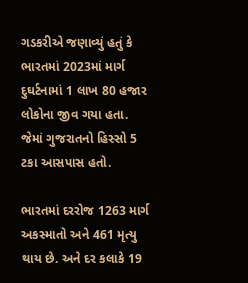ગડકરીએ જણાવ્યું હતું કે ભારતમાં 2023માં માર્ગ દુઘર્ટનામાં 1 લાખ 80 હજાર લોકોના જીવ ગયા હતા. જેમાં ગુજરાતનો હિસ્સો 5 ટકા આસપાસ હતો.

ભારતમાં દરરોજ 1263 માર્ગ અકસ્માતો અને 461 મૃત્યુ થાય છે. અને દર કલાકે 19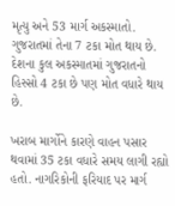મૃત્યુ અને 53 માર્ગ અકસ્માતો. ગુજરાતમાં તેના 7 ટકા મોત થાય છે. દેશના કુલ અકસ્માતમાં ગુજરાતનો હિસ્સો 4 ટકા છે પણ મોત વધારે થાય છે.

ખરાબ માર્ગોને કારણે વાહન પસાર થવામાં 35 ટકા વધારે સમય લાગી રહ્યો હતો. નાગરિકોની ફરિયાદ પર માર્ગ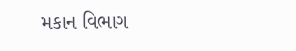મકાન વિભાગ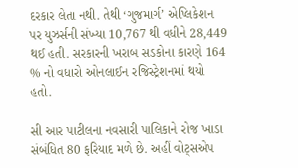દરકાર લેતા નથી. તેથી ‘ગુજમાર્ગ’ એપ્લિકેશન પર યુઝર્સની સંખ્યા 10,767 થી વધીને 28,449 થઈ હતી. સરકારની ખરાબ સડકોના કારણે 164 % નો વધારો ઓનલાઈન રજિસ્ટ્રેશનમાં થયો હતો.

સી આર પાટીલના નવસારી પાલિકાને રોજ ખાડા સંબંધિત 80 ફરિયાદ મળે છે. અહીં વોટ્‌સએપ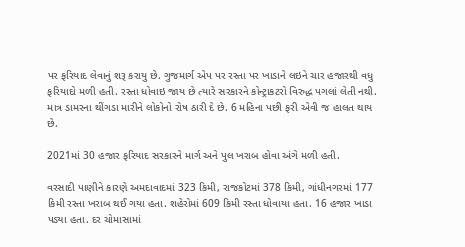પર ફરિયાદ લેવાનું શરૂ કરાયુ છે. ગુજમાર્ગ એપ પર રસ્તા પર ખાડાને લઇને ચાર હજારથી વધુ ફરિયાદો મળી હતી. રસ્તા ધોવાઇ જાય છે ત્યારે સરકારને કોન્ટ્રાકટરો વિરુદ્ધ પગલાં લેતી નથી. માત્ર ડામરના થીંગડા મારીને લોકોનો રોષ ઠારી દે છે. 6 મહિના પછી ફરી એવી જ હાલત થાય છે.

2021માં 30 હજાર ફરિયાદ સરકારને માર્ગ અને પુલ ખરાબ હોવા અંગે મળી હતી.

વરસાદી પાણીને કારણે અમદાવાદમાં 323 કિમી, રાજકોટમાં 378 કિમી, ગાંધીનગરમાં 177 કિમી રસ્તા ખરાબ થઈ ગયા હતા. શહેરોમાં 609 કિમી રસ્તા ધોવાયા હતા. 16 હજાર ખાડા પડ્યા હતા. દર ચોમાસામાં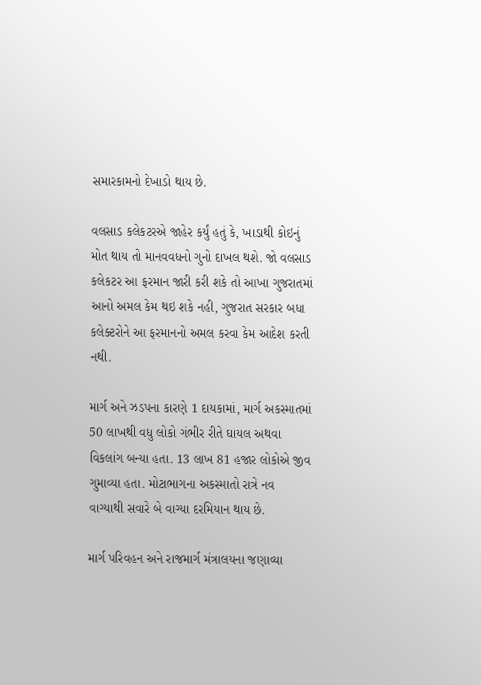સમારકામનો દેખાડો થાય છે.

વલસાડ કલેકટરએ જાહેર કર્યું હતું કે, ખાડાથી કોઇનું મોત થાય તો માનવવધનો ગુનો દાખલ થશે. જો વલસાડ કલેકટર આ ફરમાન જારી કરી શકે તો આખા ગુજરાતમાં આનો અમલ કેમ થઇ શકે નહી, ગુજરાત સરકાર બધા કલેક્ટરોને આ ફરમાનનો અમલ કરવા કેમ આદેશ કરતી નથી.

માર્ગ અને ઝડપના કારણે 1 દાયકામાં, માર્ગ અકસ્માતમાં 50 લાખથી વધુ લોકો ગંભીર રીતે ઘાયલ અથવા વિકલાંગ બન્યા હતા. 13 લાખ 81 હજાર લોકોએ જીવ ગુમાવ્યા હતા. મોટાભાગના અકસ્માતો રાત્રે નવ વાગ્યાથી સવારે બે વાગ્યા દરમિયાન થાય છે.

માર્ગ પરિવહન અને રાજમાર્ગ મંત્રાલયના જણાવ્યા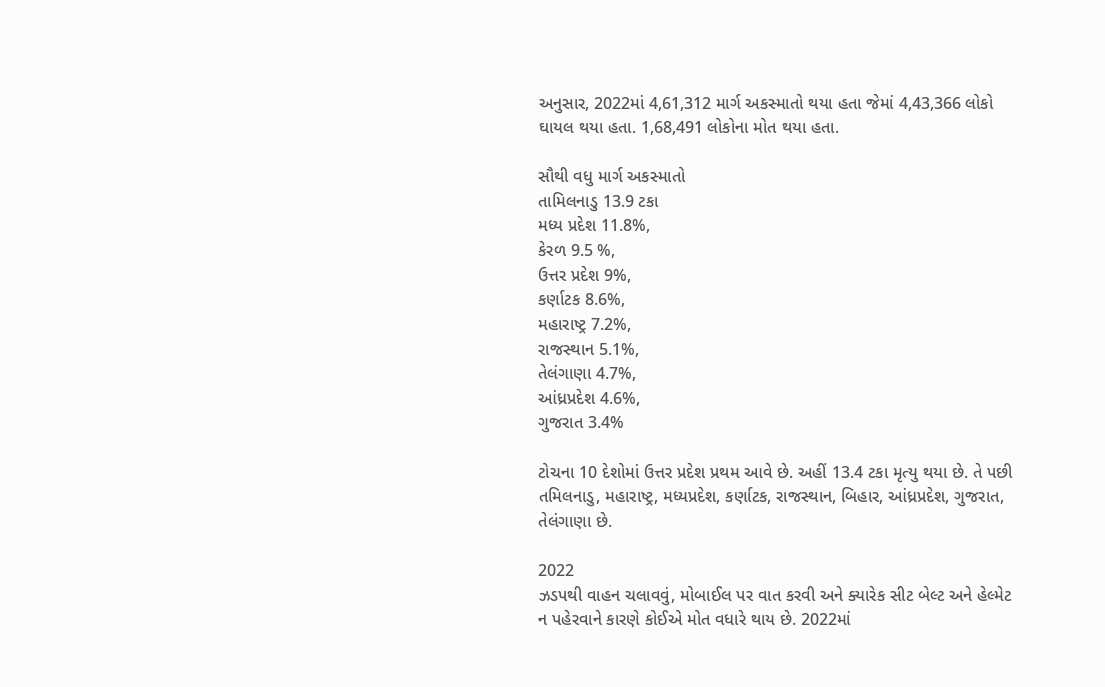અનુસાર, 2022માં 4,61,312 માર્ગ અકસ્માતો થયા હતા જેમાં 4,43,366 લોકો ઘાયલ થયા હતા. 1,68,491 લોકોના મોત થયા હતા.

સૌથી વધુ માર્ગ અકસ્માતો
તામિલનાડુ 13.9 ટકા
મધ્ય પ્રદેશ 11.8%,
કેરળ 9.5 %,
ઉત્તર પ્રદેશ 9%,
કર્ણાટક 8.6%,
મહારાષ્ટ્ર 7.2%,
રાજસ્થાન 5.1%,
તેલંગાણા 4.7%,
આંધ્રપ્રદેશ 4.6%,
ગુજરાત 3.4%

ટોચના 10 દેશોમાં ઉત્તર પ્રદેશ પ્રથમ આવે છે. અહીં 13.4 ટકા મૃત્યુ થયા છે. તે પછી તમિલનાડુ, મહારાષ્ટ્ર, મધ્યપ્રદેશ, કર્ણાટક, રાજસ્થાન, બિહાર, આંધ્રપ્રદેશ, ગુજરાત, તેલંગાણા છે.

2022
ઝડપથી વાહન ચલાવવું, મોબાઈલ પર વાત કરવી અને ક્યારેક સીટ બેલ્ટ અને હેલ્મેટ ન પહેરવાને કારણે કોઈએ મોત વધારે થાય છે. 2022માં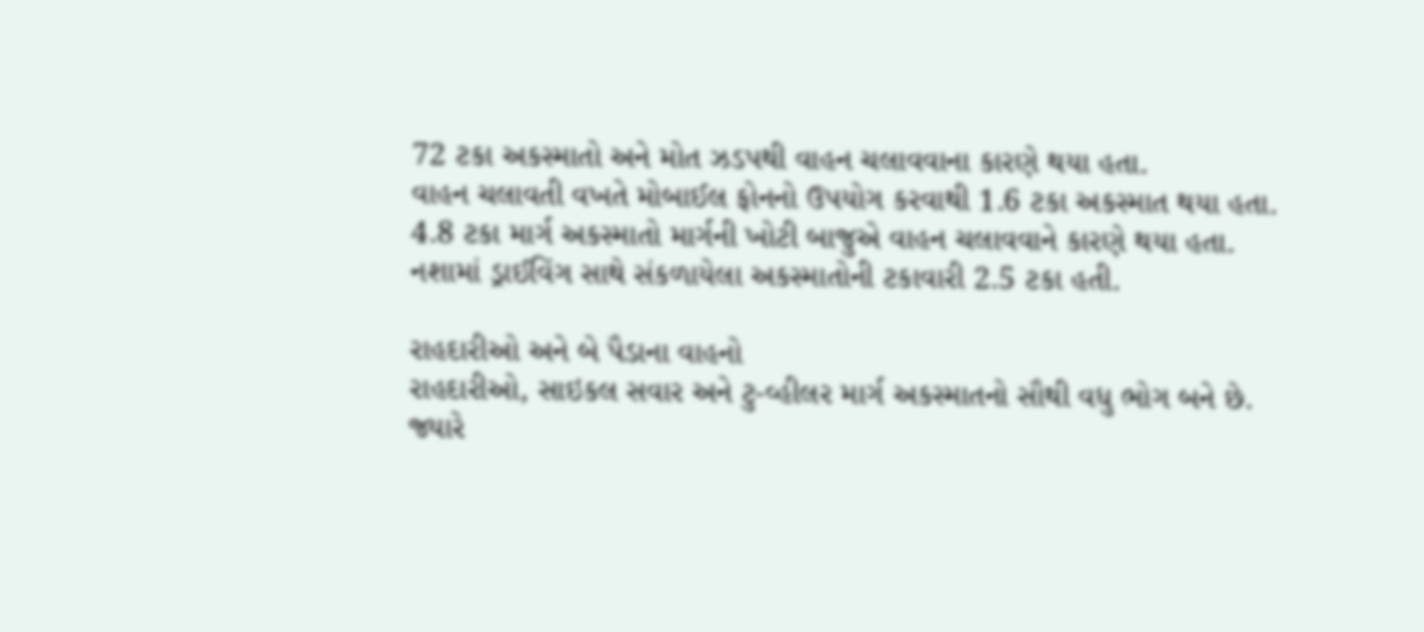72 ટકા અકસ્માતો અને મોત ઝડપથી વાહન ચલાવવાના કારણે થયા હતા.
વાહન ચલાવતી વખતે મોબાઈલ ફોનનો ઉપયોગ કરવાથી 1.6 ટકા અકસ્માત થયા હતા.
4.8 ટકા માર્ગ અકસ્માતો માર્ગની ખોટી બાજુએ વાહન ચલાવવાને કારણે થયા હતા.
નશામાં ડ્રાઈવિંગ સાથે સંકળાયેલા અકસ્માતોની ટકાવારી 2.5 ટકા હતી.

રાહદારીઓ અને બે પૈડાના વાહનો
રાહદારીઓ, સાઇકલ સવાર અને ટુ-વ્હીલર માર્ગ અકસ્માતનો સૌથી વધુ ભોગ બને છે. જ્યારે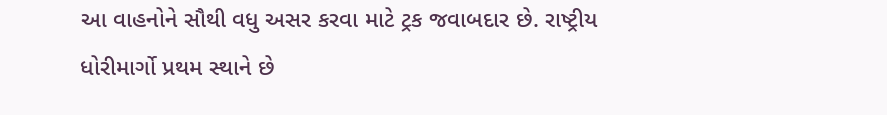આ વાહનોને સૌથી વધુ અસર કરવા માટે ટ્રક જવાબદાર છે. રાષ્ટ્રીય ધોરીમાર્ગો પ્રથમ સ્થાને છે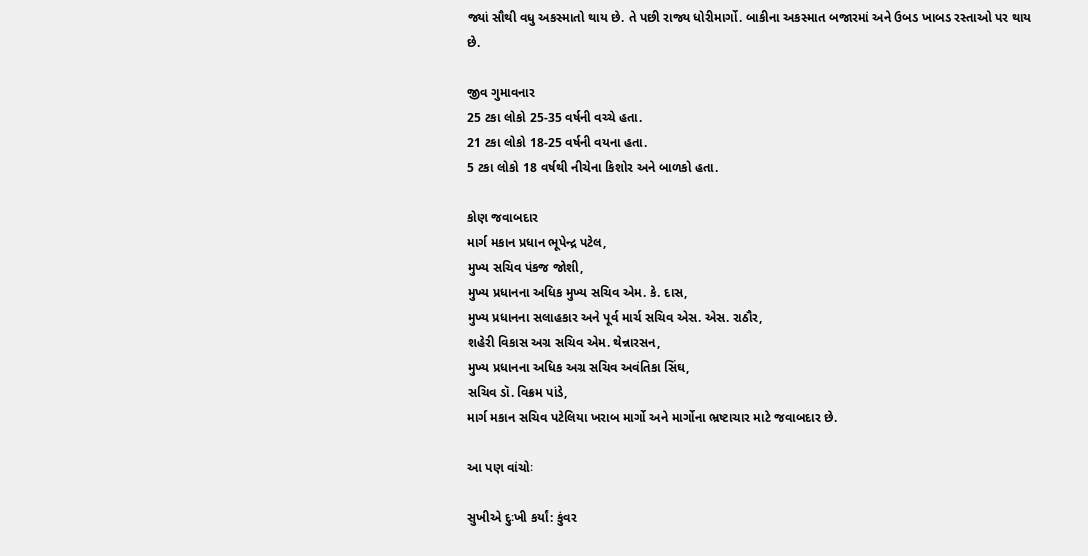જ્યાં સૌથી વધુ અકસ્માતો થાય છે. તે પછી રાજ્ય ધોરીમાર્ગો. બાકીના અકસ્માત બજારમાં અને ઉબડ ખાબડ રસ્તાઓ પર થાય છે.

જીવ ગુમાવનાર
25 ટકા લોકો 25-35 વર્ષની વચ્ચે હતા.
21 ટકા લોકો 18-25 વર્ષની વયના હતા.
5 ટકા લોકો 18 વર્ષથી નીચેના કિશોર અને બાળકો હતા.

કોણ જવાબદાર
માર્ગ મકાન પ્રધાન ભૂપેન્દ્ર પટેલ,
મુખ્ય સચિવ પંકજ જોશી,
મુખ્ય પ્રધાનના અધિક મુખ્ય સચિવ એમ. કે. દાસ,
મુખ્ય પ્રધાનના સલાહકાર અને પૂર્વ માર્ચ સચિવ એસ. એસ. રાઠૌર,
શહેરી વિકાસ અગ્ર સચિવ એમ. થેન્નારસન,
મુખ્ય પ્રધાનના અધિક અગ્ર સચિવ અવંતિકા સિંઘ,
સચિવ ડૉ. વિક્રમ પાંડે,
માર્ગ મકાન સચિવ પટેલિયા ખરાબ માર્ગો અને માર્ગોના ભ્રષ્ટાચાર માટે જવાબદાર છે.

આ પણ વાંચોઃ

સુખીએ દુઃખી કર્યાં: કુંવર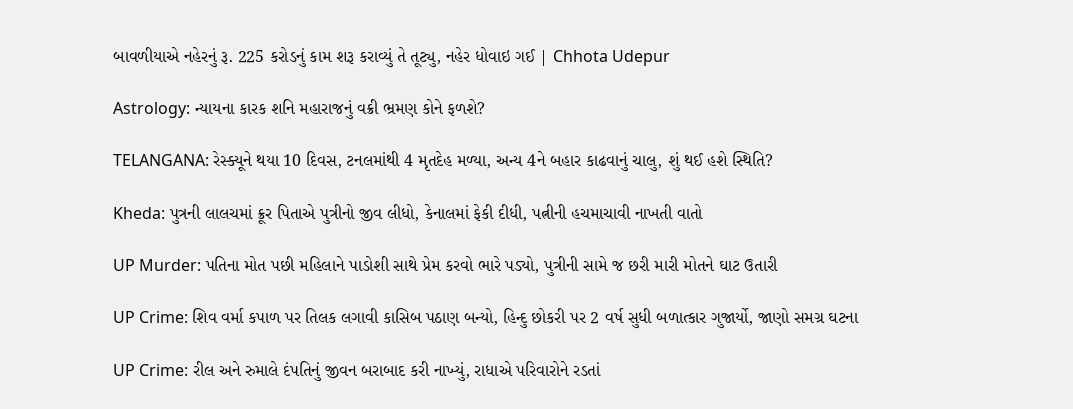બાવળીયાએ નહેરનું રૂ. 225 કરોડનું કામ શરૂ કરાવ્યું તે તૂટ્યુ, નહેર ધોવાઇ ગઈ | Chhota Udepur

Astrology: ન્યાયના કારક શનિ મહારાજનું વક્રી ભ્રમણ કોને ફળશે?

TELANGANA: રેસ્ક્યૂને થયા 10 દિવસ, ટનલમાંથી 4 મૃતદેહ મળ્યા, અન્ય 4ને બહાર કાઢવાનું ચાલુ, શું થઈ હશે સ્થિતિ?

Kheda: પુત્રની લાલચમાં ક્રૂર પિતાએ પુત્રીનો જીવ લીધો, કેનાલમાં ફેકી દીધી, પત્નીની હચમાચાવી નાખતી વાતો

UP Murder: પતિના મોત પછી મહિલાને પાડોશી સાથે પ્રેમ કરવો ભારે પડ્યો, પુત્રીની સામે જ છરી મારી મોતને ઘાટ ઉતારી

UP Crime: શિવ વર્મા કપાળ પર તિલક લગાવી કાસિબ પઠાણ બન્યો, હિન્દુ છોકરી પર 2 વર્ષ સુધી બળાત્કાર ગુજાર્યો, જાણો સમગ્ર ઘટના

UP Crime: રીલ અને રુમાલે દંપતિનું જીવન બરાબાદ કરી નાખ્યું, રાધાએ પરિવારોને રડતાં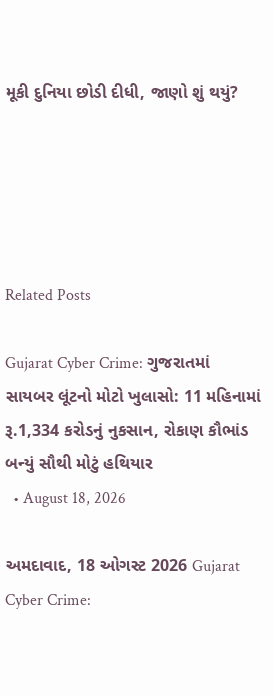મૂકી દુનિયા છોડી દીધી, જાણો શું થયું?





Related Posts

Gujarat Cyber Crime: ગુજરાતમાં સાયબર લૂંટનો મોટો ખુલાસો: 11 મહિનામાં રૂ.1,334 કરોડનું નુકસાન, રોકાણ કૌભાંડ બન્યું સૌથી મોટું હથિયાર
  • August 18, 2026

અમદાવાદ, 18 ઓગસ્ટ 2026 Gujarat Cyber Crime: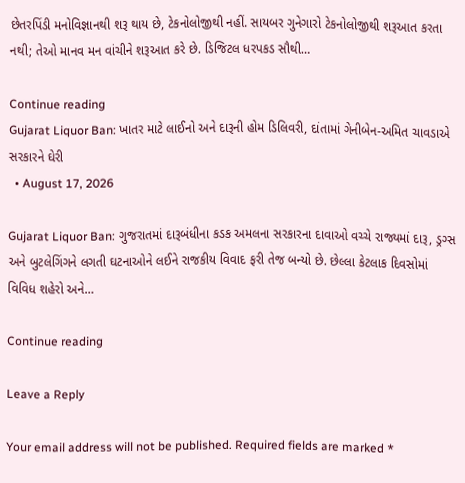છેતરપિંડી મનોવિજ્ઞાનથી શરૂ થાય છે, ટેકનોલોજીથી નહીં. સાયબર ગુનેગારો ટેકનોલોજીથી શરૂઆત કરતા નથી; તેઓ માનવ મન વાંચીને શરૂઆત કરે છે. ડિજિટલ ધરપકડ સૌથી…

Continue reading
Gujarat Liquor Ban: ખાતર માટે લાઈનો અને દારૂની હોમ ડિલિવરી, દાંતામાં ગેનીબેન-અમિત ચાવડાએ સરકારને ઘેરી
  • August 17, 2026

Gujarat Liquor Ban: ગુજરાતમાં દારૂબંધીના કડક અમલના સરકારના દાવાઓ વચ્ચે રાજ્યમાં દારૂ, ડ્રગ્સ અને બુટલેગિંગને લગતી ઘટનાઓને લઈને રાજકીય વિવાદ ફરી તેજ બન્યો છે. છેલ્લા કેટલાક દિવસોમાં વિવિધ શહેરો અને…

Continue reading

Leave a Reply

Your email address will not be published. Required fields are marked *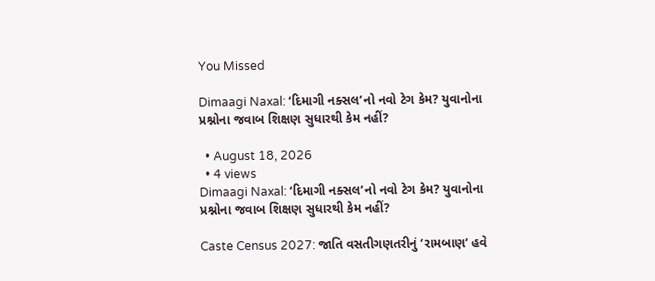You Missed

Dimaagi Naxal: ‘દિમાગી નક્સલ’નો નવો ટેગ કેમ? યુવાનોના પ્રશ્નોના જવાબ શિક્ષણ સુધારથી કેમ નહીં?

  • August 18, 2026
  • 4 views
Dimaagi Naxal: ‘દિમાગી નક્સલ’નો નવો ટેગ કેમ? યુવાનોના પ્રશ્નોના જવાબ શિક્ષણ સુધારથી કેમ નહીં?

Caste Census 2027: જાતિ વસતીગણતરીનું ‘રામબાણ’ હવે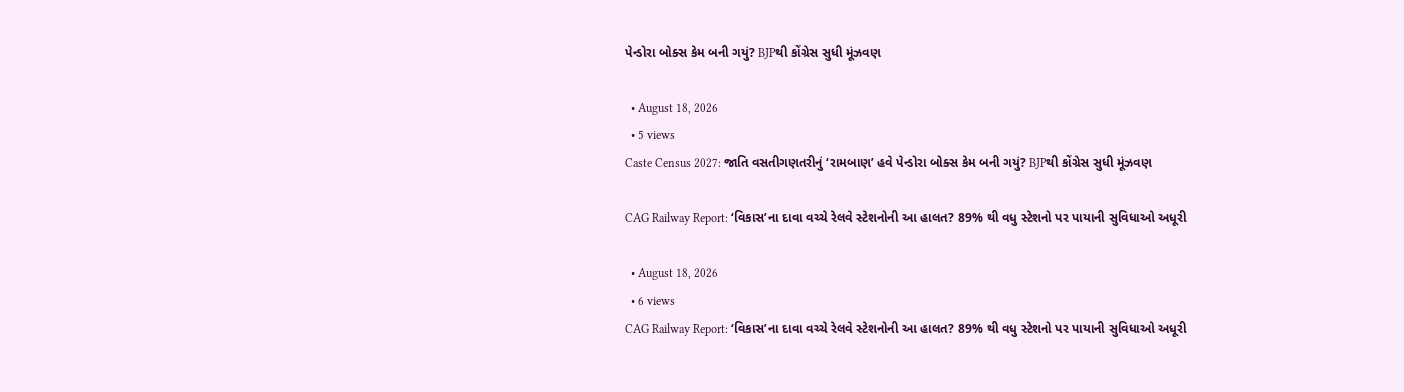પેન્ડોરા બોક્સ કેમ બની ગયું? BJPથી કોંગ્રેસ સુધી મૂંઝવણ

  • August 18, 2026
  • 5 views
Caste Census 2027: જાતિ વસતીગણતરીનું ‘રામબાણ’ હવે પેન્ડોરા બોક્સ કેમ બની ગયું? BJPથી કોંગ્રેસ સુધી મૂંઝવણ

CAG Railway Report: ‘વિકાસ’ના દાવા વચ્ચે રેલવે સ્ટેશનોની આ હાલત? 89% થી વધુ સ્ટેશનો પર પાયાની સુવિધાઓ અધૂરી

  • August 18, 2026
  • 6 views
CAG Railway Report: ‘વિકાસ’ના દાવા વચ્ચે રેલવે સ્ટેશનોની આ હાલત? 89% થી વધુ સ્ટેશનો પર પાયાની સુવિધાઓ અધૂરી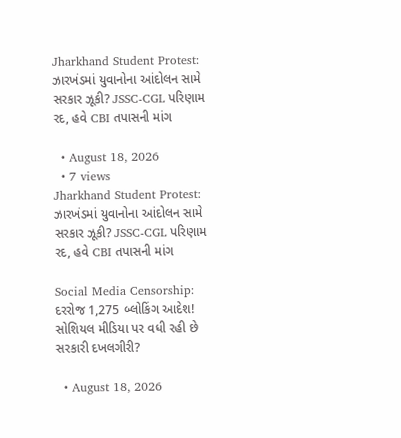Jharkhand Student Protest: ઝારખંડમાં યુવાનોના આંદોલન સામે સરકાર ઝૂકી? JSSC-CGL પરિણામ રદ, હવે CBI તપાસની માંગ

  • August 18, 2026
  • 7 views
Jharkhand Student Protest: ઝારખંડમાં યુવાનોના આંદોલન સામે સરકાર ઝૂકી? JSSC-CGL પરિણામ રદ, હવે CBI તપાસની માંગ

Social Media Censorship: દરરોજ 1,275 બ્લોકિંગ આદેશ! સોશિયલ મીડિયા પર વધી રહી છે સરકારી દખલગીરી?

  • August 18, 2026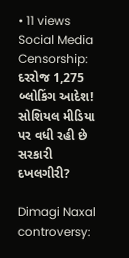• 11 views
Social Media Censorship: દરરોજ 1,275 બ્લોકિંગ આદેશ! સોશિયલ મીડિયા પર વધી રહી છે સરકારી દખલગીરી?

Dimagi Naxal controversy: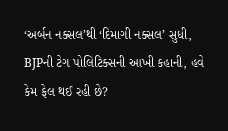‘અર્બન નક્સલ’થી ‘દિમાગી નક્સલ’ સુધી, BJPની ટેગ પોલિટિક્સની આખી કહાની, હવે કેમ ફેલ થઈ રહી છે?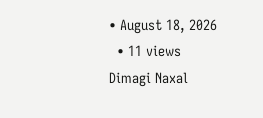• August 18, 2026
  • 11 views
Dimagi Naxal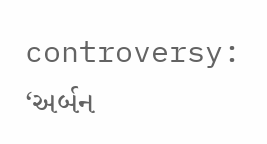controversy: ‘અર્બન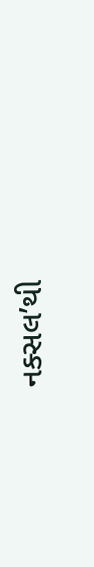નક્સલ’થી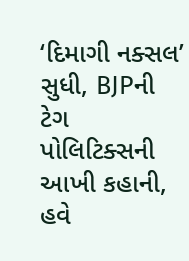‘દિમાગી નક્સલ’ સુધી, BJPની ટેગ પોલિટિક્સની આખી કહાની, હવે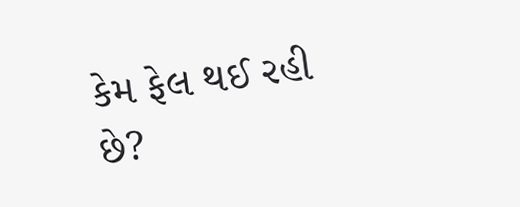કેમ ફેલ થઈ રહી છે?